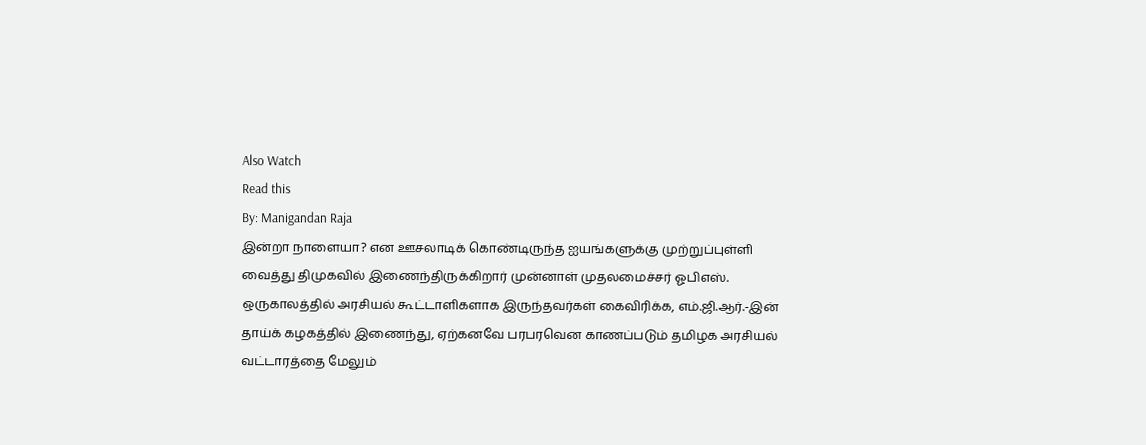Also Watch
Read this
By: Manigandan Raja
இன்றா நாளையா? என ஊசலாடிக் கொண்டிருந்த ஐயங்களுக்கு முற்றுப்புள்ளி வைத்து திமுகவில் இணைந்திருக்கிறார் முன்னாள் முதலமைச்சர் ஓபிஎஸ். ஒருகாலத்தில் அரசியல் கூட்டாளிகளாக இருந்தவர்கள் கைவிரிக்க, எம்.ஜி.ஆர்.-இன் தாய்க் கழகத்தில் இணைந்து, ஏற்கனவே பரபரவென காணப்படும் தமிழக அரசியல் வட்டாரத்தை மேலும்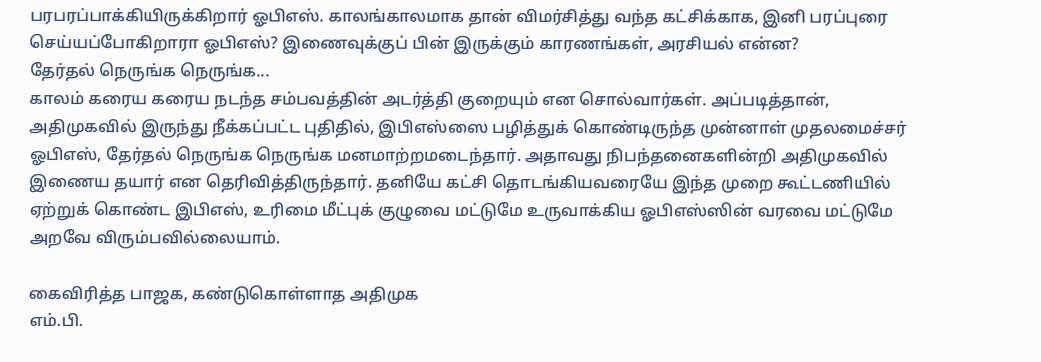பரபரப்பாக்கியிருக்கிறார் ஓபிஎஸ். காலங்காலமாக தான் விமர்சித்து வந்த கட்சிக்காக, இனி பரப்புரை செய்யப்போகிறாரா ஓபிஎஸ்? இணைவுக்குப் பின் இருக்கும் காரணங்கள், அரசியல் என்ன?
தேர்தல் நெருங்க நெருங்க...
காலம் கரைய கரைய நடந்த சம்பவத்தின் அடர்த்தி குறையும் என சொல்வார்கள். அப்படித்தான், அதிமுகவில் இருந்து நீக்கப்பட்ட புதிதில், இபிஎஸ்ஸை பழித்துக் கொண்டிருந்த முன்னாள் முதலமைச்சர் ஓபிஎஸ், தேர்தல் நெருங்க நெருங்க மனமாற்றமடைந்தார். அதாவது நிபந்தனைகளின்றி அதிமுகவில் இணைய தயார் என தெரிவித்திருந்தார். தனியே கட்சி தொடங்கியவரையே இந்த முறை கூட்டணியில் ஏற்றுக் கொண்ட இபிஎஸ், உரிமை மீட்புக் குழுவை மட்டுமே உருவாக்கிய ஓபிஎஸ்ஸின் வரவை மட்டுமே அறவே விரும்பவில்லையாம்.

கைவிரித்த பாஜக, கண்டுகொள்ளாத அதிமுக
எம்.பி.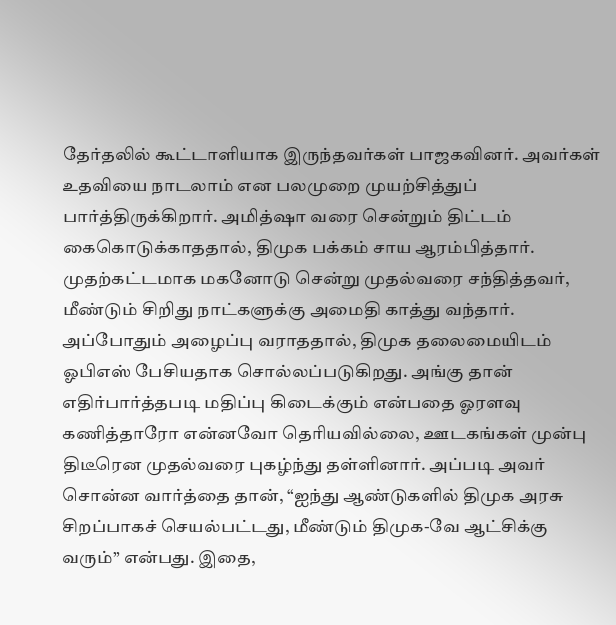தேர்தலில் கூட்டாளியாக இருந்தவர்கள் பாஜகவினர். அவர்கள் உதவியை நாடலாம் என பலமுறை முயற்சித்துப் பார்த்திருக்கிறார். அமித்ஷா வரை சென்றும் திட்டம் கைகொடுக்காததால், திமுக பக்கம் சாய ஆரம்பித்தார். முதற்கட்டமாக மகனோடு சென்று முதல்வரை சந்தித்தவர், மீண்டும் சிறிது நாட்களுக்கு அமைதி காத்து வந்தார். அப்போதும் அழைப்பு வராததால், திமுக தலைமையிடம் ஓபிஎஸ் பேசியதாக சொல்லப்படுகிறது. அங்கு தான் எதிர்பார்த்தபடி மதிப்பு கிடைக்கும் என்பதை ஓரளவு கணித்தாரோ என்னவோ தெரியவில்லை, ஊடகங்கள் முன்பு திடீரென முதல்வரை புகழ்ந்து தள்ளினார். அப்படி அவர் சொன்ன வார்த்தை தான், “ஐந்து ஆண்டுகளில் திமுக அரசு சிறப்பாகச் செயல்பட்டது, மீண்டும் திமுக-வே ஆட்சிக்கு வரும்” என்பது. இதை,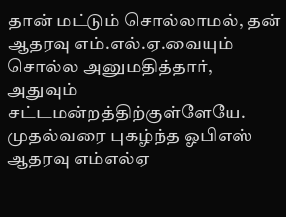தான் மட்டும் சொல்லாமல், தன் ஆதரவு எம்.எல்.ஏ.வையும் சொல்ல அனுமதித்தார், அதுவும் சட்டமன்றத்திற்குள்ளேயே.
முதல்வரை புகழ்ந்த ஓபிஎஸ் ஆதரவு எம்எல்ஏ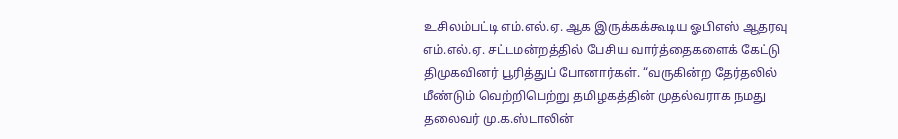உசிலம்பட்டி எம்.எல்.ஏ. ஆக இருக்கக்கூடிய ஓபிஎஸ் ஆதரவு எம்.எல்.ஏ. சட்டமன்றத்தில் பேசிய வார்த்தைகளைக் கேட்டு திமுகவினர் பூரித்துப் போனார்கள். “வருகின்ற தேர்தலில் மீண்டும் வெற்றிபெற்று தமிழகத்தின் முதல்வராக நமது தலைவர் மு.க.ஸ்டாலின்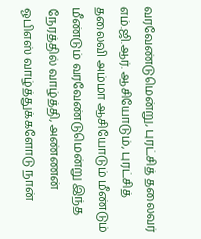வரவேண்டுமென்று, புரட்சித் தலைவர் எம்.ஜி.ஆர். ஆசியோடும், புரட்சித் தலைவி அம்மா ஆசியோடும் மீண்டும் மீண்டும் வரவேண்டுமென்று இந்த நேரத்தில் வாழ்த்தி, அண்ணன் ஓபிஎஸ் வாழ்த்துக்களோடு நான்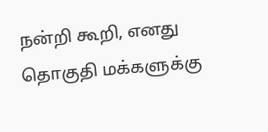நன்றி கூறி, எனது தொகுதி மக்களுக்கு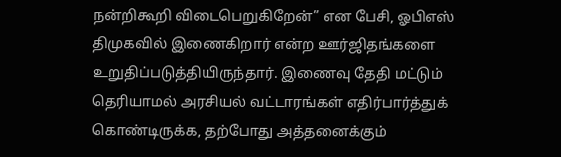நன்றிகூறி விடைபெறுகிறேன்” என பேசி, ஓபிஎஸ் திமுகவில் இணைகிறார் என்ற ஊர்ஜிதங்களை உறுதிப்படுத்தியிருந்தார். இணைவு தேதி மட்டும் தெரியாமல் அரசியல் வட்டாரங்கள் எதிர்பார்த்துக் கொண்டிருக்க, தற்போது அத்தனைக்கும்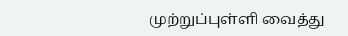முற்றுப்புள்ளி வைத்து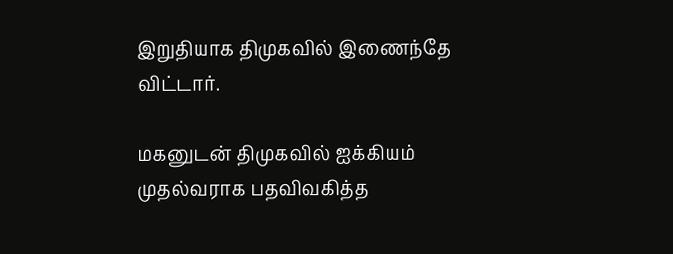இறுதியாக திமுகவில் இணைந்தே விட்டார்.

மகனுடன் திமுகவில் ஐக்கியம்
முதல்வராக பதவிவகித்த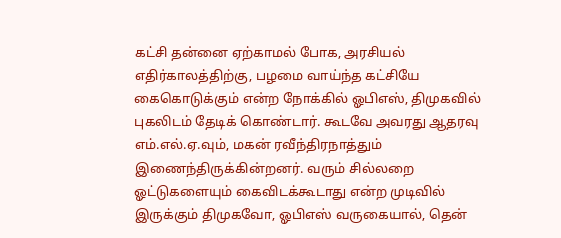கட்சி தன்னை ஏற்காமல் போக, அரசியல் எதிர்காலத்திற்கு, பழமை வாய்ந்த கட்சியே கைகொடுக்கும் என்ற நோக்கில் ஓபிஎஸ், திமுகவில் புகலிடம் தேடிக் கொண்டார். கூடவே அவரது ஆதரவு எம்.எல்.ஏ.வும், மகன் ரவீந்திரநாத்தும் இணைந்திருக்கின்றனர். வரும் சில்லறை ஓட்டுகளையும் கைவிடக்கூடாது என்ற முடிவில் இருக்கும் திமுகவோ, ஓபிஎஸ் வருகையால், தென்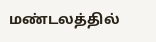மண்டலத்தில்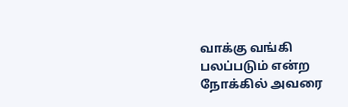வாக்கு வங்கி பலப்படும் என்ற நோக்கில் அவரை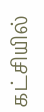கட்சியில்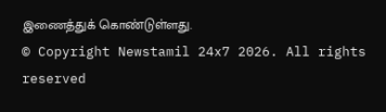இணைத்துக் கொண்டுள்ளது.
© Copyright Newstamil 24x7 2026. All rights reserved